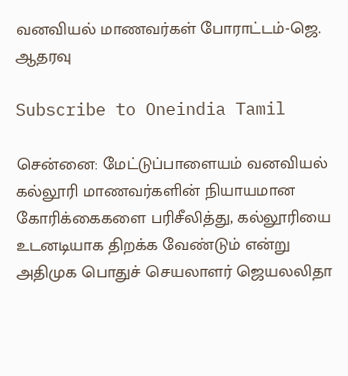வனவியல் மாணவர்கள் போராட்டம்-ஜெ. ஆதரவு

Subscribe to Oneindia Tamil

சென்னை: மேட்டுப்பாளையம் வனவியல் கல்லூரி மாணவர்களின் நியாயமான கோரிக்கைகளை பரிசீலித்து, கல்லூரியை உடனடியாக திறக்க வேண்டும் என்று அதிமுக பொதுச் செயலாளர் ஜெயலலிதா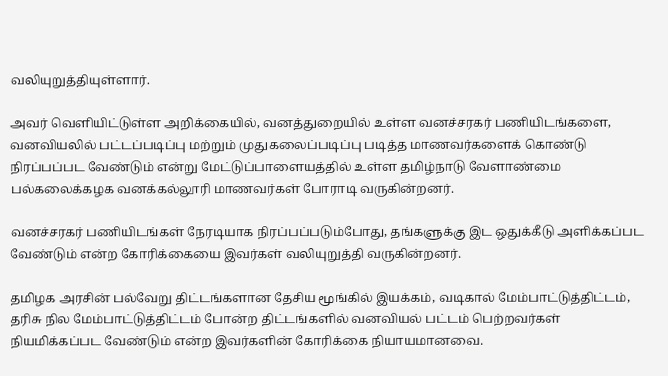வலியுறுத்தியுள்ளார்.

அவர் வெளியிட்டுள்ள அறிக்கையில், வனத்துறையில் உள்ள வனச்சரகர் பணியிடங்களை, வனவியலில் பட்டப்படிப்பு மற்றும் முதுகலைப்படிப்பு படித்த மாணவர்களைக் கொண்டு நிரப்பப்பட வேண்டும் என்று மேட்டுப்பாளையத்தில் உள்ள தமிழ்நாடு வேளாண்மை பல்கலைக்கழக வனக்கல்லூரி மாணவர்கள் போராடி வருகின்றனர்.

வனச்சரகர் பணியிடங்கள் நேரடியாக நிரப்பப்படும்போது, தங்களுக்கு இட ஒதுக்கீடு அளிக்கப்பட வேண்டும் என்ற கோரிக்கையை இவர்கள் வலியுறுத்தி வருகின்றனர்.

தமிழக அரசின் பல்வேறு திட்டங்களான தேசிய மூங்கில் இயக்கம், வடிகால் மேம்பாட்டுத்திட்டம், தரிசு நில மேம்பாட்டுத்திட்டம் போன்ற திட்டங்களில் வனவியல் பட்டம் பெற்றவர்கள் நியமிக்கப்பட வேண்டும் என்ற இவர்களின் கோரிக்கை நியாயமானவை.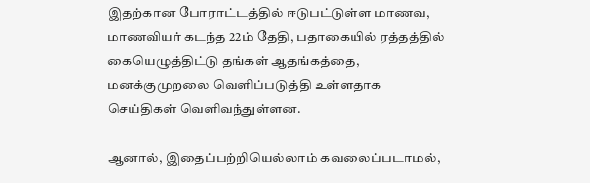இதற்கான போராட்டத்தில் ஈடுபட்டுள்ள மாணவ, மாணவியர் கடந்த 22ம் தேதி, பதாகையில் ரத்தத்தில் கையெழுத்திட்டு தங்கள் ஆதங்கத்தை, மனக்குமுறலை வெளிப்படுத்தி உள்ளதாக செய்திகள் வெளிவந்துள்ளன.

ஆனால், இதைப்பற்றியெல்லாம் கவலைப்படாமல்,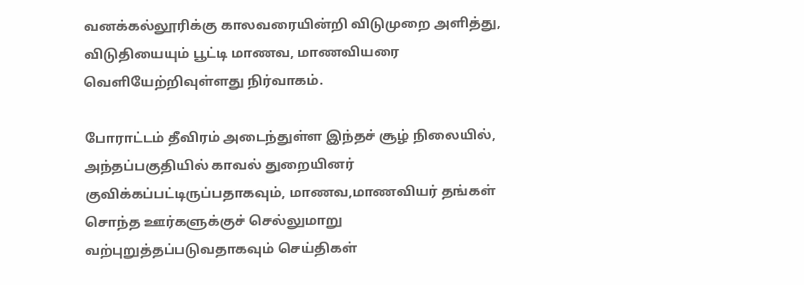வனக்கல்லூரிக்கு காலவரையின்றி விடுமுறை அளித்து, விடுதியையும் பூட்டி மாணவ, மாணவியரை வெளியேற்றிவுள்ளது நிர்வாகம்.

போராட்டம் தீவிரம் அடைந்துள்ள இந்தச் சூழ் நிலையில், அந்தப்பகுதியில் காவல் துறையினர் குவிக்கப்பட்டிருப்பதாகவும், மாணவ,மாணவியர் தங்கள் சொந்த ஊர்களுக்குச் செல்லுமாறு வற்புறுத்தப்படுவதாகவும் செய்திகள்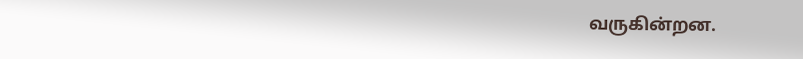வருகின்றன.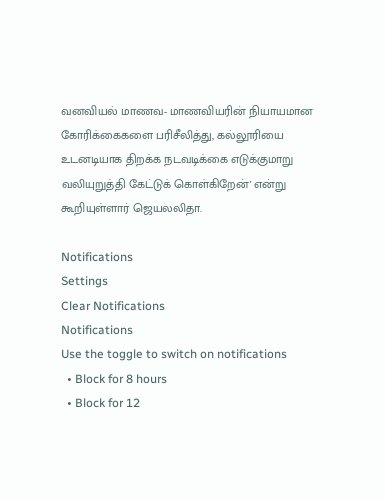வனவியல் மாணவ- மாணவியரின் நியாயமான கோரிக்கைகளை பரிசீலித்து, கல்லூரியை உடனடியாக திறக்க நடவடிக்கை எடுக்குமாறு வலியுறுத்தி கேட்டுக் கொள்கிறேன்' என்று கூறியுள்ளார் ஜெயலலிதா.

Notifications
Settings
Clear Notifications
Notifications
Use the toggle to switch on notifications
  • Block for 8 hours
  • Block for 12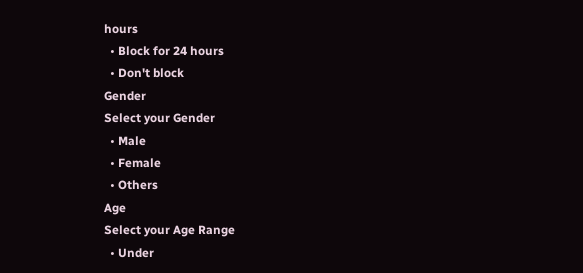hours
  • Block for 24 hours
  • Don't block
Gender
Select your Gender
  • Male
  • Female
  • Others
Age
Select your Age Range
  • Under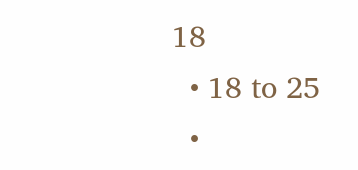18
  • 18 to 25
  •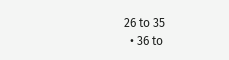26 to 35
  • 36 to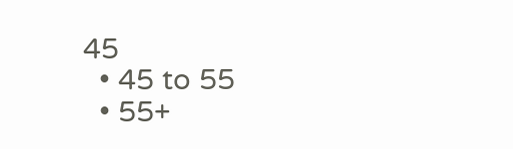45
  • 45 to 55
  • 55+